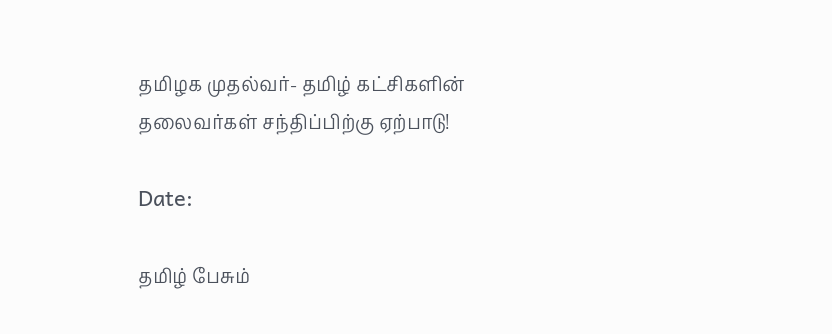தமிழக முதல்வர்- தமிழ் கட்சிகளின் தலைவர்கள் சந்திப்பிற்கு ஏற்பாடு!

Date:

தமிழ் பேசும்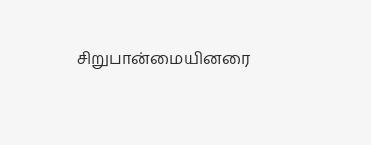சிறுபான்மையினரை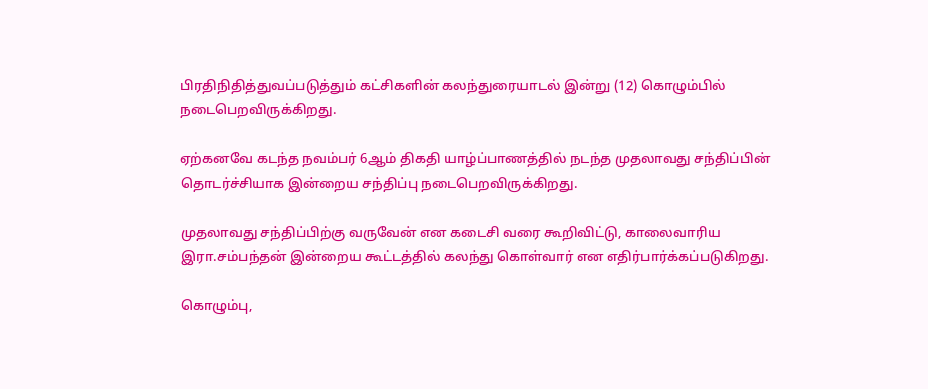பிரதிநிதித்துவப்படுத்தும் கட்சிகளின் கலந்துரையாடல் இன்று (12) கொழும்பில் நடைபெறவிருக்கிறது.

ஏற்கனவே கடந்த நவம்பர் 6ஆம் திகதி யாழ்ப்பாணத்தில் நடந்த முதலாவது சந்திப்பின் தொடர்ச்சியாக இன்றைய சந்திப்பு நடைபெறவிருக்கிறது.

முதலாவது சந்திப்பிற்கு வருவேன் என கடைசி வரை கூறிவிட்டு, காலைவாரிய இரா.சம்பந்தன் இன்றைய கூட்டத்தில் கலந்து கொள்வார் என எதிர்பார்க்கப்படுகிறது.

கொழும்பு,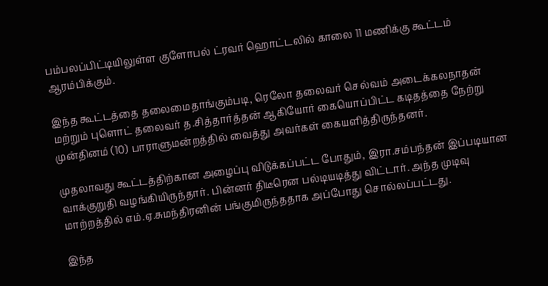பம்பலப்பிட்டியிலுள்ள குளோபல் ட்ரவர் ஹொட்டலில் காலை 11 மணிக்கு கூட்டம் ஆரம்பிக்கும்.

இந்த கூட்டத்தை தலைமைதாங்கும்படி, ரெலோ தலைவர் செல்வம் அடைக்கலநாதன் மற்றும் புளொட் தலைவர் த.சித்தார்த்தன் ஆகியோர் கையொப்பிட்ட கடிதத்தை நேற்று முன்தினம் (10) பாராளுமன்றத்தில் வைத்து அவர்கள் கையளித்திருந்தனர்.

முதலாவது கூட்டத்திற்கான அழைப்பு விடுக்கப்பட்ட போதும், இரா.சம்பந்தன் இப்படியான வாக்குறுதி வழங்கியிருந்தார். பின்னர் திடீரென பல்டியடித்து விட்டார். அந்த முடிவு மாற்றத்தில் எம்.ஏ.சுமந்திரனின் பங்குமிருந்ததாக அப்போது சொல்லப்பட்டது.

இந்த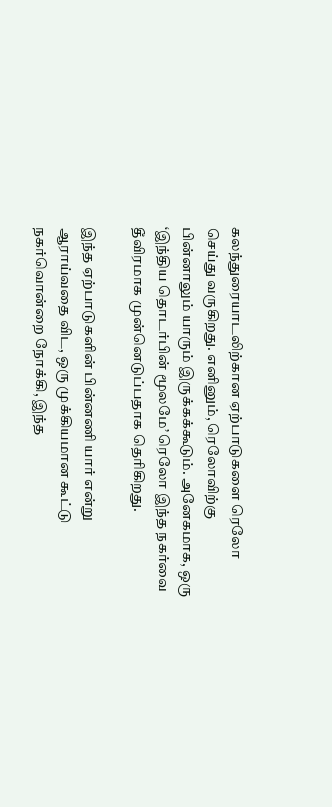கலந்துரையாடலிற்கான ஏற்பாடுகளை ரெலோ செய்து வருகிறது. எனினும், ரெலோவிற்கு பின்னாலும் யாரும் இருக்கக்கூடும். அனேகமாக, ஒரு ‘இந்திய தொடர்பின் மூலமே’ ரெலோ இந்த நகர்வை தீவிரமாக முன்னெடுப்பதாக தெரிகிறது.

இந்த ஏற்பாடுகளின் பின்னணி யார் என்று ஆராய்வதை விட, ஒரு முக்கியமான கூட்டு நகர்வொன்றை நோக்கி, இந்த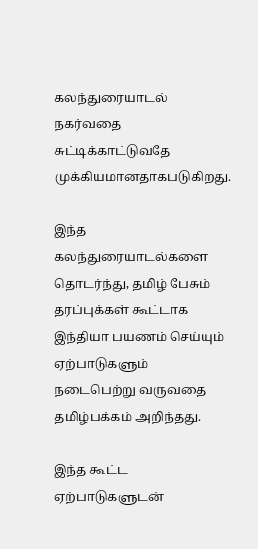கலந்துரையாடல் நகர்வதை சுட்டிக்காட்டுவதே முக்கியமானதாகபடுகிறது.

இந்த கலந்துரையாடல்களை தொடர்ந்து, தமிழ் பேசும் தரப்புக்கள் கூட்டாக இந்தியா பயணம் செய்யும் ஏற்பாடுகளும் நடைபெற்று வருவதை தமிழ்பக்கம் அறிந்தது.

இந்த கூட்ட ஏற்பாடுகளுடன்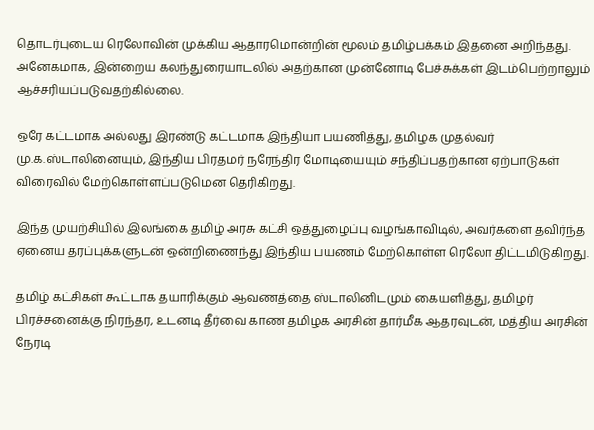தொடர்புடைய ரெலோவின் முக்கிய ஆதாரமொன்றின் மூலம் தமிழ்பக்கம் இதனை அறிந்தது. அனேகமாக, இன்றைய கலந்துரையாடலில் அதற்கான முன்னோடி பேச்சுக்கள் இடம்பெற்றாலும் ஆச்சரியப்படுவதற்கில்லை.

ஒரே கட்டமாக அல்லது இரண்டு கட்டமாக இந்தியா பயணித்து, தமிழக முதல்வர் மு.க.ஸ்டாலினையும், இந்திய பிரதமர் நரேந்திர மோடியையும் சந்திப்பதற்கான ஏற்பாடுகள் விரைவில் மேற்கொள்ளப்படுமென தெரிகிறது.

இந்த முயற்சியில் இலங்கை தமிழ் அரசு கட்சி ஒத்துழைப்பு வழங்காவிடில், அவர்களை தவிர்ந்த ஏனைய தரப்புக்களுடன் ஒன்றிணைந்து இந்திய பயணம் மேற்கொள்ள ரெலோ திட்டமிடுகிறது.

தமிழ் கட்சிகள் கூட்டாக தயாரிக்கும் ஆவணத்தை ஸ்டாலினிடமும் கையளித்து, தமிழர் பிரச்சனைக்கு நிரந்தர, உடனடி தீர்வை காண தமிழக அரசின் தார்மீக ஆதரவுடன், மத்திய அரசின் நேரடி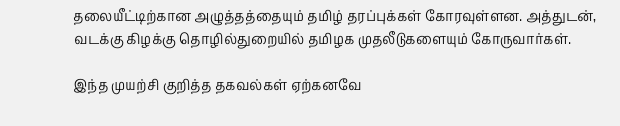தலையீட்டிற்கான அழுத்தத்தையும் தமிழ் தரப்புக்கள் கோரவுள்ளன. அத்துடன், வடக்கு கிழக்கு தொழில்துறையில் தமிழக முதலீடுகளையும் கோருவார்கள்.

இந்த முயற்சி குறித்த தகவல்கள் ஏற்கனவே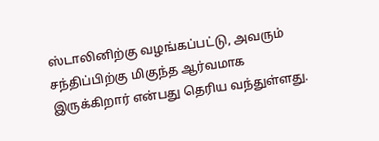ஸ்டாலினிற்கு வழங்கப்பட்டு, அவரும் சந்திப்பிற்கு மிகுந்த ஆர்வமாக இருக்கிறார் என்பது தெரிய வந்துள்ளது.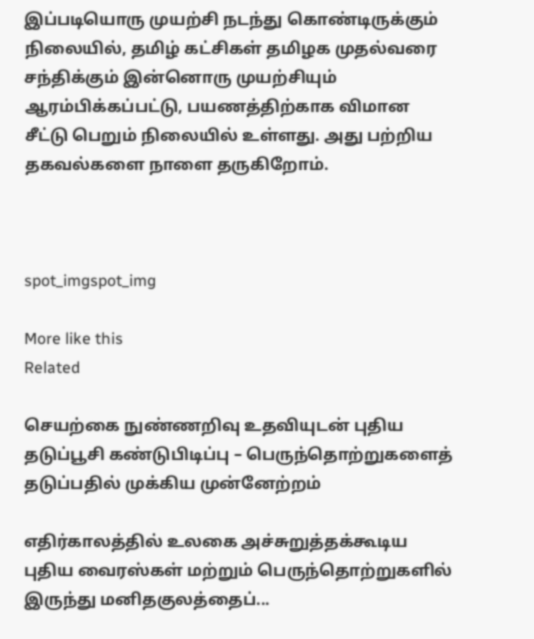இப்படியொரு முயற்சி நடந்து கொண்டிருக்கும் நிலையில், தமிழ் கட்சிகள் தமிழக முதல்வரை சந்திக்கும் இன்னொரு முயற்சியும் ஆரம்பிக்கப்பட்டு, பயணத்திற்காக விமான சீட்டு பெறும் நிலையில் உள்ளது. அது பற்றிய தகவல்களை நாளை தருகிறோம்.



spot_imgspot_img

More like this
Related

செயற்கை நுண்ணறிவு உதவியுடன் புதிய தடுப்பூசி கண்டுபிடிப்பு – பெருந்தொற்றுகளைத் தடுப்பதில் முக்கிய முன்னேற்றம்

எதிர்காலத்தில் உலகை அச்சுறுத்தக்கூடிய புதிய வைரஸ்கள் மற்றும் பெருந்தொற்றுகளில் இருந்து மனிதகுலத்தைப்...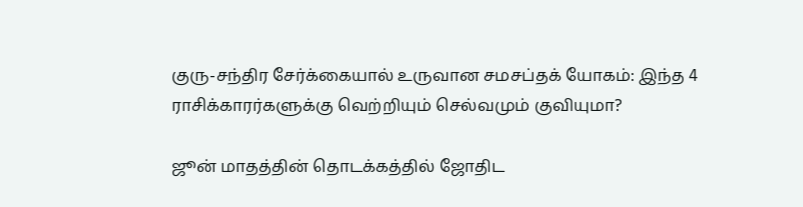குரு-சந்திர சேர்க்கையால் உருவான சமசப்தக் யோகம்: இந்த 4 ராசிக்காரர்களுக்கு வெற்றியும் செல்வமும் குவியுமா?

ஜூன் மாதத்தின் தொடக்கத்தில் ஜோதிட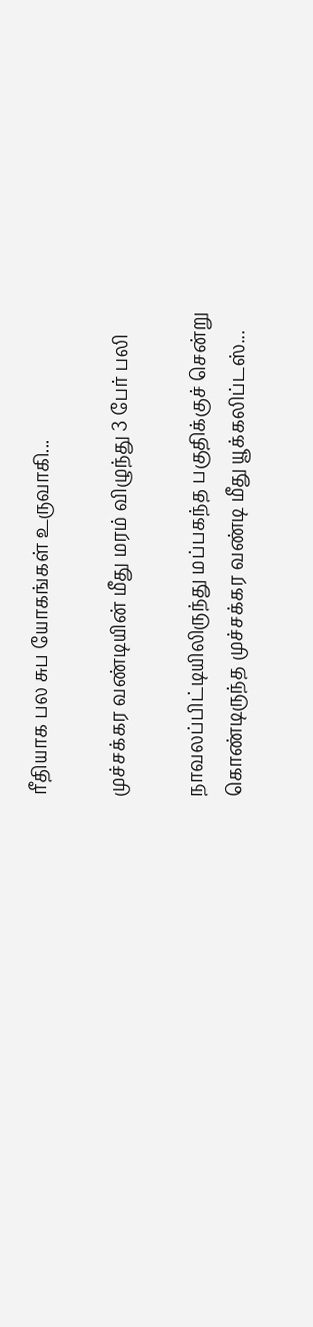ரீதியாக பல சுப யோகங்கள் உருவாகி...

முச்சக்கர வண்டியின் மீது மரம் விழுந்து 3 பேர் பலி

நாவலப்பிட்டியிலிருந்து மப்பகந்த பகுதிக்குச் சென்று கொண்டிருந்த முச்சக்கர வண்டி மீது யூக்கலிப்டஸ்...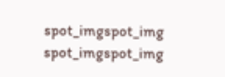spot_imgspot_img
spot_imgspot_img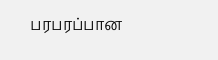பரபரப்பான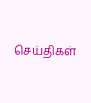செய்திகள்